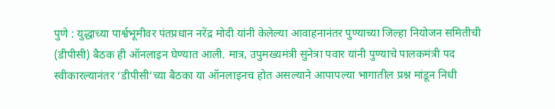पुणे : युद्धाच्या पार्श्वभूमीवर पंतप्रधान नरेंद्र मोदी यांनी केलेल्या आवाहनानंतर पुण्याच्या जिल्हा नियोजन समितीची (डीपीसी) बैठक ही ऑनलाइन घेण्यात आली. मात्र, उपुमख्यमंत्री सुनेत्रा पवार यांनी पुण्याचे पालकमंत्री पद स्वीकारल्यानंतर ‘डीपीसी’च्या बैठका या ऑनलाइनच होत असल्याने आपापल्या भागातील प्रश्न मांडून निधी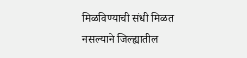मिळविण्याची संधी मिळत नसल्याने जिल्ह्यातील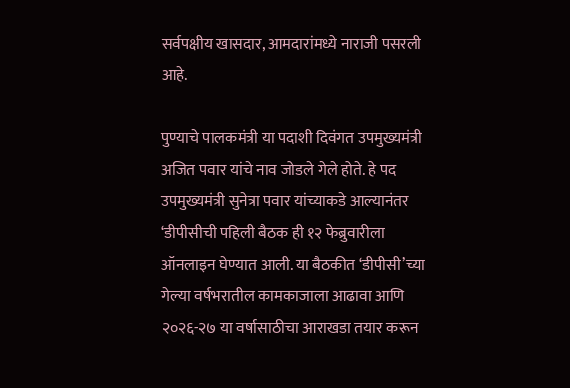सर्वपक्षीय खासदार, आमदारांमध्ये नाराजी पसरली आहे.

पुण्याचे पालकमंत्री या पदाशी दिवंगत उपमुख्यमंत्री अजित पवार यांचे नाव जोडले गेले होते. हे पद उपमुख्यमंत्री सुनेत्रा पवार यांच्याकडे आल्यानंतर ‘डीपीसीची पहिली बैठक ही १२ फेब्रुवारीला ऑनलाइन घेण्यात आली. या बैठकीत ‘डीपीसी’च्या गेल्या वर्षभरातील कामकाजाला आढावा आणि २०२६-२७ या वर्षासाठीचा आराखडा तयार करून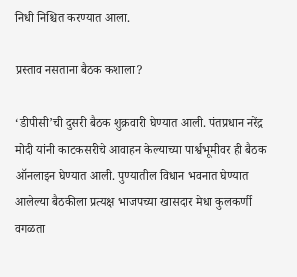निधी निश्चित करण्यात आला.

प्रस्ताव नसताना बैठक कशाला?

‘डीपीसी’ची दुसरी बैठक शुक्रवारी घेण्यात आली. पंतप्रधान नरेंद्र मोदी यांनी काटकसरीचे आवाहन केल्याच्या पार्श्वभूमीवर ही बैठक ऑनलाइन घेण्यात आली. पुण्यातील विधान भवनात घेण्यात आलेल्या बैठकीला प्रत्यक्ष भाजपच्या खासदार मेधा कुलकर्णी वगळता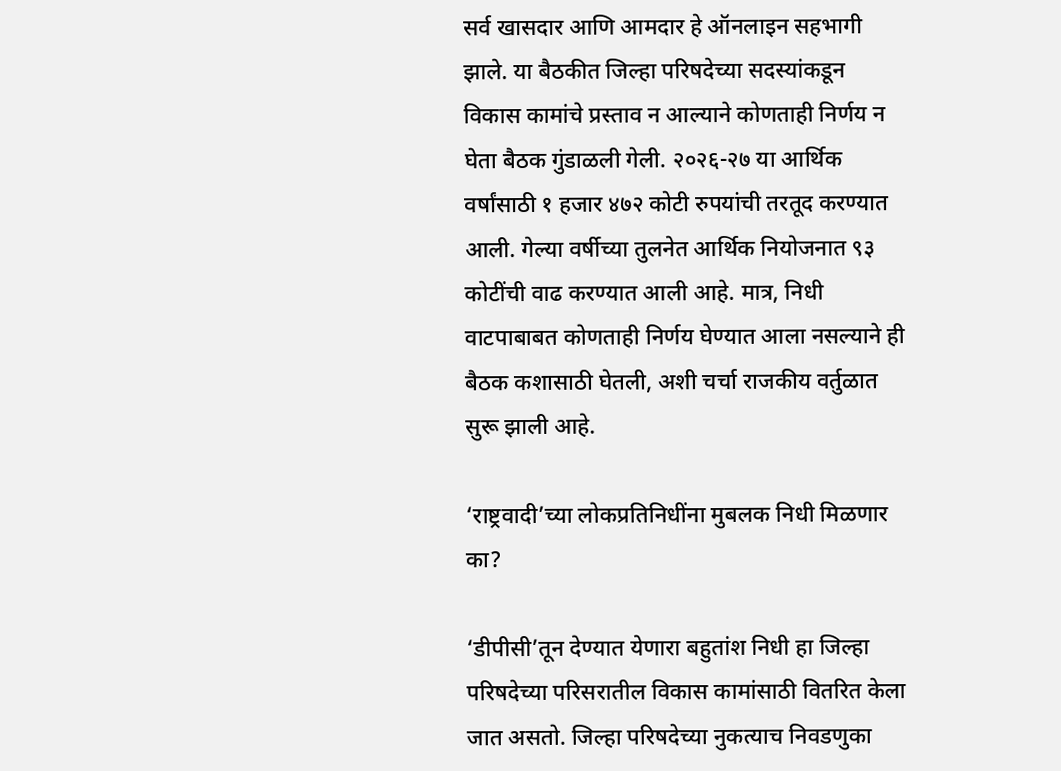सर्व खासदार आणि आमदार हे ऑनलाइन सहभागी झाले. या बैठकीत जिल्हा परिषदेच्या सदस्यांकडून विकास कामांचे प्रस्ताव न आल्याने कोणताही निर्णय न घेता बैठक गुंडाळली गेली. २०२६-२७ या आर्थिक वर्षांसाठी १ हजार ४७२ कोटी रुपयांची तरतूद करण्यात आली. गेल्या वर्षीच्या तुलनेत आर्थिक नियोजनात ९३ कोटींची वाढ करण्यात आली आहे. मात्र, निधी वाटपाबाबत कोणताही निर्णय घेण्यात आला नसल्याने ही बैठक कशासाठी घेतली, अशी चर्चा राजकीय वर्तुळात सुरू झाली आहे.

‘राष्ट्रवादी’च्या लोकप्रतिनिधींना मुबलक निधी मिळणार का?

‘डीपीसी’तून देण्यात येणारा बहुतांश निधी हा जिल्हा परिषदेच्या परिसरातील विकास कामांसाठी वितरित केला जात असतो. जिल्हा परिषदेच्या नुकत्याच निवडणुका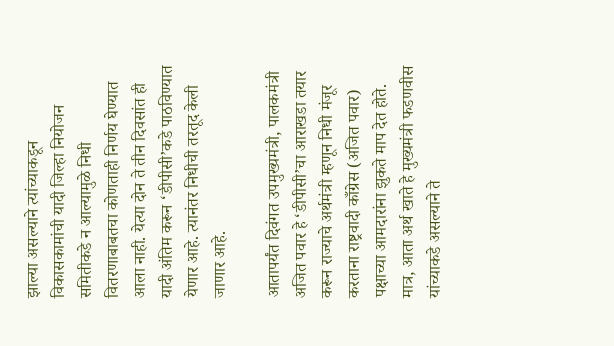झाल्या असल्याने त्यांच्याकडून विकासकामांची यादी जिल्हा नियोजन समितीकडे न आल्यामुळे निधी वितरणाबाबतचा कोणताही निर्णय घेण्यात आला नाही. येत्या दोन ते तीन दिवसांत ही यादी अंतिम करून ‘डीपीसी’कडे पाठविण्यात येणार आहे. त्यानंतर निधीची तरतूद केली जाणार आहे.

आतापर्यंत दिवंगत उपमुख्यमंत्री, पालकमंत्री अजित पवार हे ‘डीपीसी’चा आराखडा तयार करून राज्याचे अर्थमंत्री म्हणून निधी मंजूर करताना राष्ट्रवादी काँग्रेस (अजित पवार) पक्षाच्या आमदारांना झुकते माप देत होते. मात्र, आता अर्थ खाते हे मुख्यमंत्री फडणवीस यांच्याकडे असल्याने ते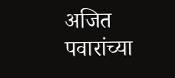अजित पवारांच्या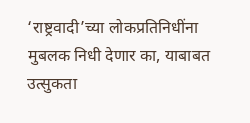‘राष्ट्रवादी’च्या लोकप्रतिनिधींना मुबलक निधी देणार का, याबाबत उत्सुकता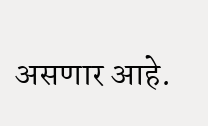असणार आहे.